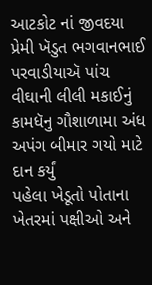આટકોટ નાં જીવદયા પ્રેમી ખૅડુત ભગવાનભાઈ પરવાડીયાઍ પાંચ વીઘાની લીલી મકાઈનું કામધૅનુ ગૌશાળામા અંધ અપંગ બીમાર ગયો માટે દાન કર્યું
પહેલા ખેડૂતો પોતાના ખેતરમાં પક્ષીઓ અને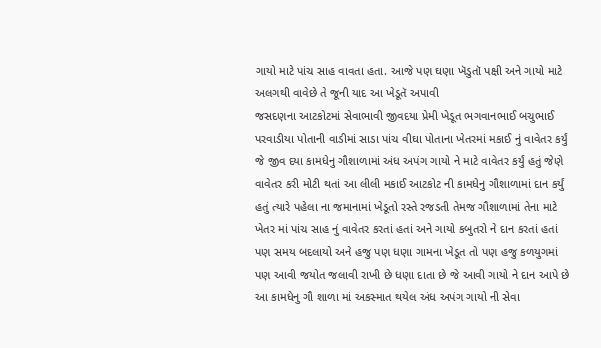ગાયો માટે પાંચ સાહ વાવતા હતા. આજે પણ ઘણા ખૅડુતૉ પક્ષી અને ગાયો માટે અલગથી વાવેછે તે જૂની યાદ આ ખેડૂતૅ અપાવી
જસદણના આટકોટમાં સેવાભાવી જીવદયા પ્રેમી ખેડૂત ભગવાનભાઈ બચુભાઈ પરવાડીયા પોતાની વાડીમાં સાડા પાંચ વીઘા પોતાના ખેતરમાં મકાઈ નું વાવેતર કર્યું જે જીવ દયા કામધેનુ ગૌશાળામાં અંધ અપંગ ગાયો ને માટે વાવેતર કર્યું હતું જેણે વાવેતર કરી મોટી થતાં આ લીલી મકાઈ આટકોટ ની કામધેનુ ગૌશાળામાં દાન કર્યું હતું ત્યારે પહેલા ના જમાનામાં ખેડૂતો રસ્તે રજડતી તેમજ ગૌશાળામાં તેના માટે ખેતર માં પાંચ સાહ નું વાવેતર કરતાં હતાં અને ગાયો કબુતરો ને દાન કરતાં હતાં પણ સમય બદલાયો અને હજુ પણ ધણા ગામના ખેડૂત તો પણ હજુ કળયુગમાં પણ આવી જયોત જલાવી રાખી છે ધણા દાતા છે જે આવી ગાયો ને દાન આપે છે આ કામધેનુ ગૌ શાળા માં અકસ્માત થયેલ અંધ અપંગ ગાયો ની સેવા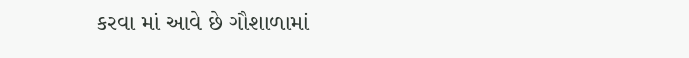કરવા માં આવે છે ગૌશાળામાં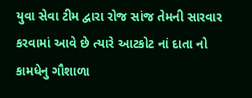યુવા સેવા ટીમ દ્વારા રોજ સાંજ તેમની સારવાર કરવામાં આવે છે ત્યારે આટકોટ નાં દાતા નો કામધેનુ ગૌશાળા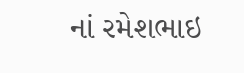નાં રમેશભાઇ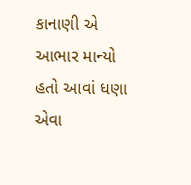કાનાણી એ આભાર માન્યો હતો આવાં ધણા એવા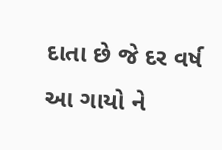દાતા છે જે દર વર્ષ આ ગાયો ને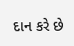દાન કરે છે